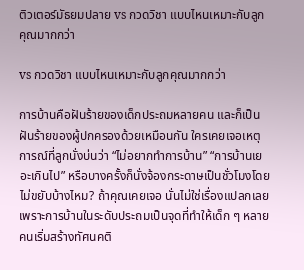ติวเตอร์มัธยมปลาย vs กวดวิชา แบบไหนเหมาะกับลูกคุณมากกว่า

vs กวดวิชา แบบไหนเหมาะกับลูกคุณมากกว่า

การบ้านคือฝันร้ายของเด็กประถมหลายคน และก็เป็นฝันร้ายของผู้ปกครองด้วยเหมือนกัน ใครเคยเจอเหตุการณ์ที่ลูกนั่งบ่นว่า “ไม่อยากทำการบ้าน” “การบ้านเยอะเกินไป” หรือบางครั้งก็นั่งจ้องกระดาษเป็นชั่วโมงโดยไม่ขยับบ้างไหม? ถ้าคุณเคยเจอ นั่นไม่ใช่เรื่องแปลกเลย เพราะการบ้านในระดับประถมเป็นจุดที่ทำให้เด็ก ๆ หลายคนเริ่มสร้างทัศนคติ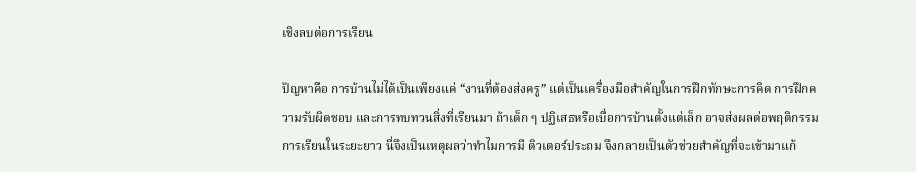เชิงลบต่อการเรียน

ปัญหาคือ การบ้านไม่ได้เป็นเพียงแค่ “งานที่ต้องส่งครู” แต่เป็นเครื่องมือสำคัญในการฝึกทักษะการคิด การฝึกความรับผิดชอบ และการทบทวนสิ่งที่เรียนมา ถ้าเด็ก ๆ ปฏิเสธหรือเบื่อการบ้านตั้งแต่เล็ก อาจส่งผลต่อพฤติกรรมการเรียนในระยะยาว นี่จึงเป็นเหตุผลว่าทำไมการมี ติวเตอร์ประถม จึงกลายเป็นตัวช่วยสำคัญที่จะเข้ามาแก้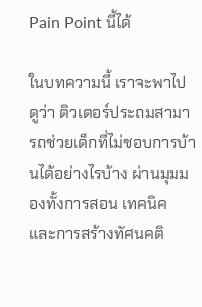Pain Point นี้ได้

ในบทความนี้ เราจะพาไปดูว่า ติวเตอร์ประถมสามารถช่วยเด็กที่ไม่ชอบการบ้านได้อย่างไรบ้าง ผ่านมุมมองทั้งการสอน เทคนิค และการสร้างทัศนคติ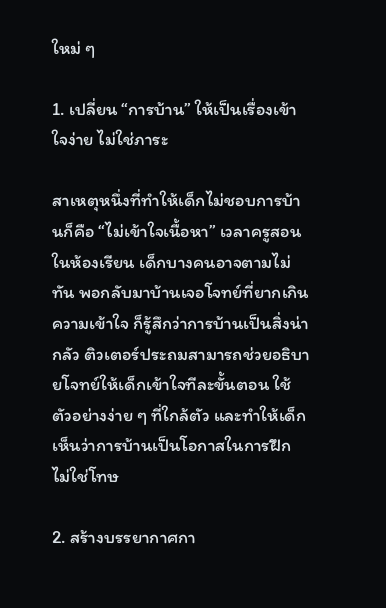ใหม่ ๆ

1. เปลี่ยน “การบ้าน” ให้เป็นเรื่องเข้าใจง่าย ไม่ใช่ภาระ

สาเหตุหนึ่งที่ทำให้เด็กไม่ชอบการบ้านก็คือ “ไม่เข้าใจเนื้อหา” เวลาครูสอนในห้องเรียน เด็กบางคนอาจตามไม่ทัน พอกลับมาบ้านเจอโจทย์ที่ยากเกินความเข้าใจ ก็รู้สึกว่าการบ้านเป็นสิ่งน่ากลัว ติวเตอร์ประถมสามารถช่วยอธิบายโจทย์ให้เด็กเข้าใจทีละขั้นตอน ใช้ตัวอย่างง่าย ๆ ที่ใกล้ตัว และทำให้เด็กเห็นว่าการบ้านเป็นโอกาสในการฝึก ไม่ใช่โทษ

2. สร้างบรรยากาศกา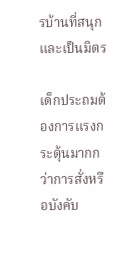รบ้านที่สนุกและเป็นมิตร

เด็กประถมต้องการแรงกระตุ้นมากกว่าการสั่งหรือบังคับ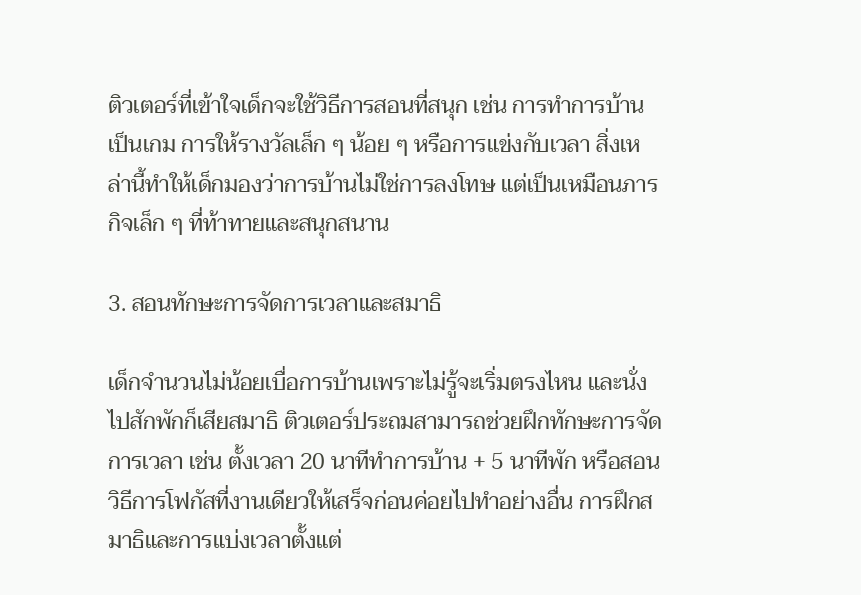ติวเตอร์ที่เข้าใจเด็กจะใช้วิธีการสอนที่สนุก เช่น การทำการบ้านเป็นเกม การให้รางวัลเล็ก ๆ น้อย ๆ หรือการแข่งกับเวลา สิ่งเหล่านี้ทำให้เด็กมองว่าการบ้านไม่ใช่การลงโทษ แต่เป็นเหมือนภารกิจเล็ก ๆ ที่ท้าทายและสนุกสนาน

3. สอนทักษะการจัดการเวลาและสมาธิ

เด็กจำนวนไม่น้อยเบื่อการบ้านเพราะไม่รู้จะเริ่มตรงไหน และนั่งไปสักพักก็เสียสมาธิ ติวเตอร์ประถมสามารถช่วยฝึกทักษะการจัดการเวลา เช่น ตั้งเวลา 20 นาทีทำการบ้าน + 5 นาทีพัก หรือสอนวิธีการโฟกัสที่งานเดียวให้เสร็จก่อนค่อยไปทำอย่างอื่น การฝึกสมาธิและการแบ่งเวลาตั้งแต่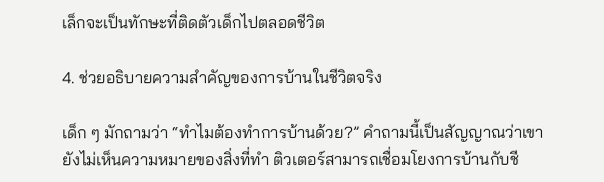เล็กจะเป็นทักษะที่ติดตัวเด็กไปตลอดชีวิต

4. ช่วยอธิบายความสำคัญของการบ้านในชีวิตจริง

เด็ก ๆ มักถามว่า “ทำไมต้องทำการบ้านด้วย?” คำถามนี้เป็นสัญญาณว่าเขายังไม่เห็นความหมายของสิ่งที่ทำ ติวเตอร์สามารถเชื่อมโยงการบ้านกับชี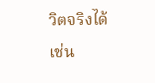วิตจริงได้ เช่น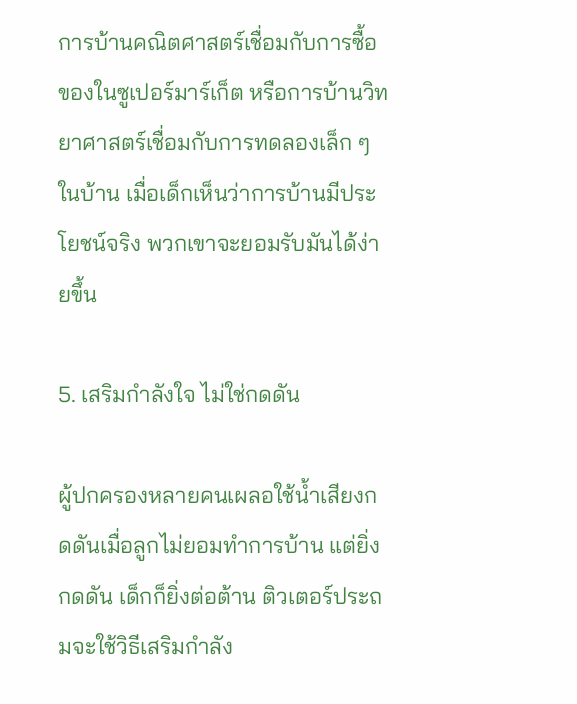การบ้านคณิตศาสตร์เชื่อมกับการซื้อของในซูเปอร์มาร์เก็ต หรือการบ้านวิทยาศาสตร์เชื่อมกับการทดลองเล็ก ๆ ในบ้าน เมื่อเด็กเห็นว่าการบ้านมีประโยชน์จริง พวกเขาจะยอมรับมันได้ง่ายขึ้น

5. เสริมกำลังใจ ไม่ใช่กดดัน

ผู้ปกครองหลายคนเผลอใช้น้ำเสียงกดดันเมื่อลูกไม่ยอมทำการบ้าน แต่ยิ่งกดดัน เด็กก็ยิ่งต่อต้าน ติวเตอร์ประถมจะใช้วิธีเสริมกำลัง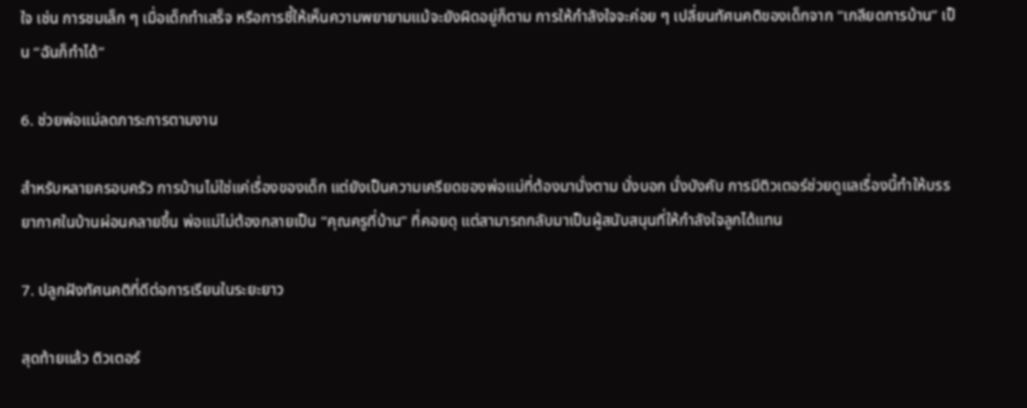ใจ เช่น การชมเล็ก ๆ เมื่อเด็กทำเสร็จ หรือการชี้ให้เห็นความพยายามแม้จะยังผิดอยู่ก็ตาม การให้กำลังใจจะค่อย ๆ เปลี่ยนทัศนคติของเด็กจาก “เกลียดการบ้าน” เป็น “ฉันก็ทำได้”

6. ช่วยพ่อแม่ลดภาระการตามงาน

สำหรับหลายครอบครัว การบ้านไม่ใช่แค่เรื่องของเด็ก แต่ยังเป็นความเครียดของพ่อแม่ที่ต้องมานั่งตาม นั่งบอก นั่งบังคับ การมีติวเตอร์ช่วยดูแลเรื่องนี้ทำให้บรรยากาศในบ้านผ่อนคลายขึ้น พ่อแม่ไม่ต้องกลายเป็น “คุณครูที่บ้าน” ที่คอยดุ แต่สามารถกลับมาเป็นผู้สนับสนุนที่ให้กำลังใจลูกได้แทน

7. ปลูกฝังทัศนคติที่ดีต่อการเรียนในระยะยาว

สุดท้ายแล้ว ติวเตอร์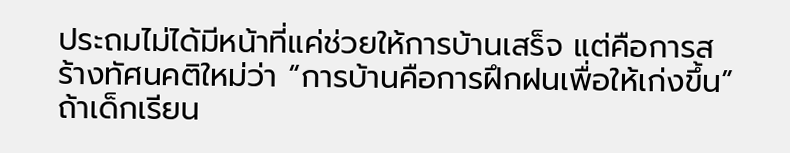ประถมไม่ได้มีหน้าที่แค่ช่วยให้การบ้านเสร็จ แต่คือการสร้างทัศนคติใหม่ว่า “การบ้านคือการฝึกฝนเพื่อให้เก่งขึ้น” ถ้าเด็กเรียน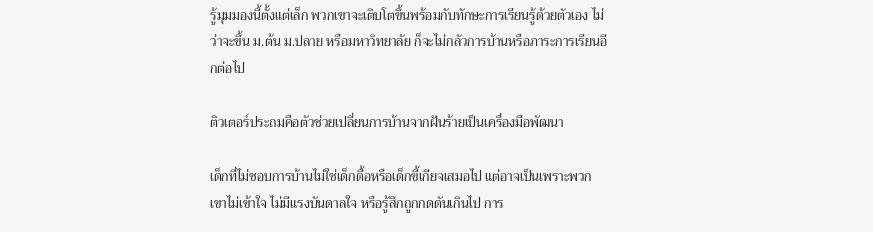รู้มุมมองนี้ตั้งแต่เล็ก พวกเขาจะเติบโตขึ้นพร้อมกับทักษะการเรียนรู้ด้วยตัวเอง ไม่ว่าจะขึ้น ม.ต้น ม.ปลาย หรือมหาวิทยาลัย ก็จะไม่กลัวการบ้านหรือภาระการเรียนอีกต่อไป

ติวเตอร์ประถมคือตัวช่วยเปลี่ยนการบ้านจากฝันร้ายเป็นเครื่องมือพัฒนา

เด็กที่ไม่ชอบการบ้านไม่ใช่เด็กดื้อหรือเด็กขี้เกียจเสมอไป แต่อาจเป็นเพราะพวกเขาไม่เข้าใจ ไม่มีแรงบันดาลใจ หรือรู้สึกถูกกดดันเกินไป การ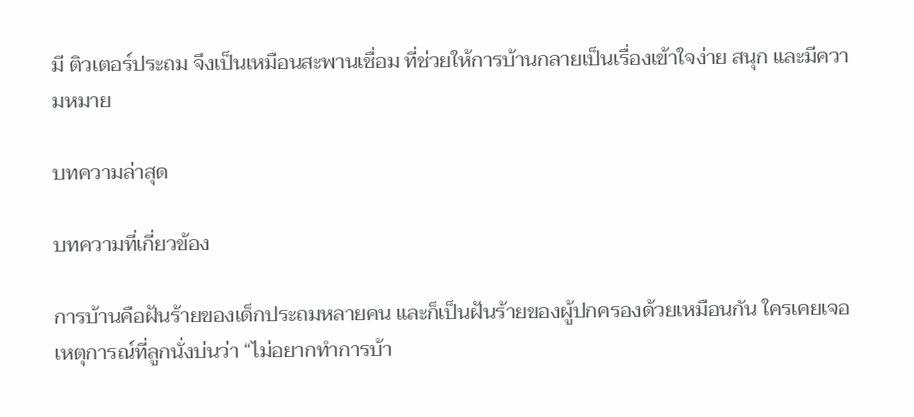มี ติวเตอร์ประถม จึงเป็นเหมือนสะพานเชื่อม ที่ช่วยให้การบ้านกลายเป็นเรื่องเข้าใจง่าย สนุก และมีความหมาย

บทความล่าสุด

บทความที่เกี่ยวข้อง

การบ้านคือฝันร้ายของเด็กประถมหลายคน และก็เป็นฝันร้ายของผู้ปกครองด้วยเหมือนกัน ใครเคยเจอเหตุการณ์ที่ลูกนั่งบ่นว่า “ไม่อยากทำการบ้า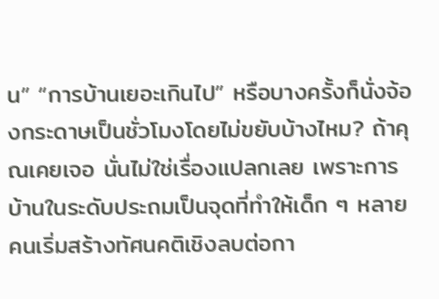น” “การบ้านเยอะเกินไป” หรือบางครั้งก็นั่งจ้องกระดาษเป็นชั่วโมงโดยไม่ขยับบ้างไหม? ถ้าคุณเคยเจอ นั่นไม่ใช่เรื่องแปลกเลย เพราะการบ้านในระดับประถมเป็นจุดที่ทำให้เด็ก ๆ หลายคนเริ่มสร้างทัศนคติเชิงลบต่อกา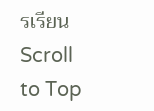รเรียน
Scroll to Top